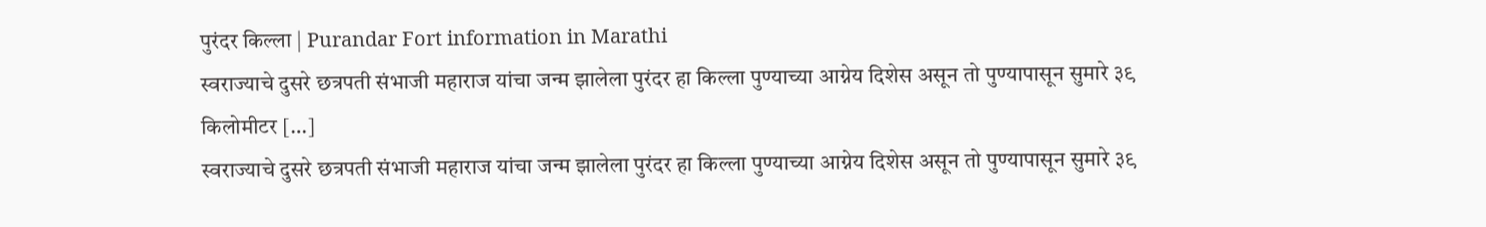पुरंदर किल्ला | Purandar Fort information in Marathi
स्वराज्याचे दुसरे छत्रपती संभाजी महाराज यांचा जन्म झालेला पुरंदर हा किल्ला पुण्याच्या आग्नेय दिशेस असून तो पुण्यापासून सुमारे ३९ किलोमीटर […]
स्वराज्याचे दुसरे छत्रपती संभाजी महाराज यांचा जन्म झालेला पुरंदर हा किल्ला पुण्याच्या आग्नेय दिशेस असून तो पुण्यापासून सुमारे ३९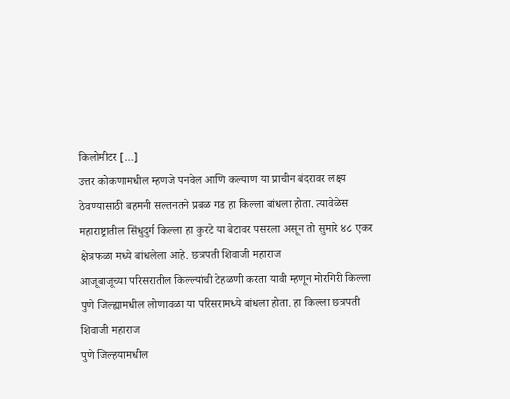किलोमीटर […]
उत्तर कोकणामधील म्हणजे पनवेल आणि कल्याण या प्राचीन बंदरावर लक्ष्य ठेवण्यासाठी बहमनी सल्तनतने प्रबळ गड हा किल्ला बांधला होता. त्यावेळेस
महाराष्ट्रातील सिंधुदुर्ग किल्ला हा कुरटे या बेटावर पसरला असून तो सुमारे ४८ एकर क्षेत्रफळा मध्ये बांधलेला आहे. छत्रपती शिवाजी महाराज
आजूबाजूच्या परिसरातील किल्ल्यांची टेहळणी करता यावी म्हणून मोरगिरी किल्ला पुणे जिल्ह्यामधील लोणावळा या परिसरामध्ये बांधला होता. हा किल्ला छत्रपती शिवाजी महाराज
पुणे जिल्हयामधील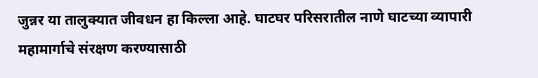जुन्नर या तालुक्यात जीवधन हा किल्ला आहे. घाटघर परिसरातील नाणे घाटच्या व्यापारी महामार्गाचे संरक्षण करण्यासाठी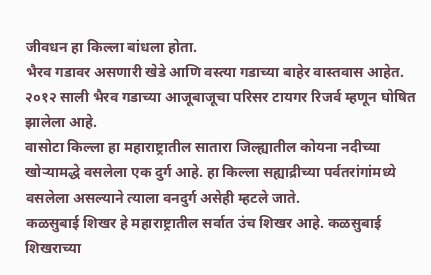जीवधन हा किल्ला बांधला होता.
भैरव गडावर असणारी खेडे आणि वस्त्या गडाच्या बाहेर वास्तवास आहेत. २०१२ साली भैरव गडाच्या आजूबाजूचा परिसर टायगर रिजर्व म्हणून घोषित झालेला आहे.
वासोटा किल्ला हा महाराष्ट्रातील सातारा जिल्ह्यातील कोयना नदीच्या खोऱ्यामद्धे वसलेला एक दुर्ग आहे. हा किल्ला सह्याद्रीच्या पर्वतरांगांमध्ये वसलेला असल्याने त्याला वनदुर्ग असेही म्हटले जाते.
कळसुबाई शिखर हे महाराष्ट्रातील सर्वात उंच शिखर आहे. कळसुबाई शिखराच्या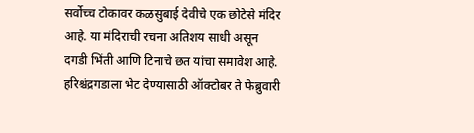सर्वोच्च टोकावर कळसुबाई देवीचे एक छोटेसे मंदिर आहे. या मंदिराची रचना अतिशय साधी असून दगडी भिंती आणि टिनाचे छत यांचा समावेश आहे.
हरिश्चंद्रगडाला भेट देण्यासाठी ऑक्टोबर ते फेब्रुवारी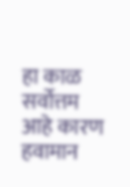हा काळ सर्वोत्तम आहे कारण हवामान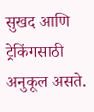सुखद आणि ट्रेकिंगसाठी अनुकूल असते.